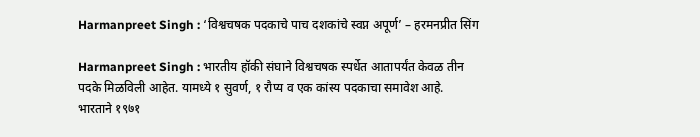Harmanpreet Singh : ‘विश्वचषक पदकाचे पाच दशकांचे स्वप्न अपूर्ण’ – हरमनप्रीत सिंग

Harmanpreet Singh : भारतीय हॉकी संघाने विश्वचषक स्पर्धेत आतापर्यंत केवळ तीन पदके मिळविली आहेत. यामध्ये १ सुवर्ण, १ रौप्य व एक कांस्य पदकाचा समावेश आहे. भारताने १९७१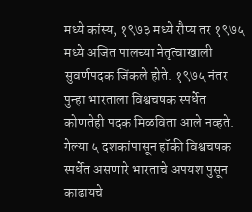मध्ये कांस्य, १९७३ मध्ये रौप्य तर १९७५ मध्ये अजित पालच्या नेतृत्वाखाली सुवर्णपदक जिंकले होते. १९७५ नंतर पुन्हा भारताला विश्वचषक स्पर्धेत कोणतेही पदक मिळविता आले नव्हते. गेल्या ५ दशकांपासून हॉकी विश्वचषक स्पर्धेत असणारे भारताचे अपयश पुसून काढायचे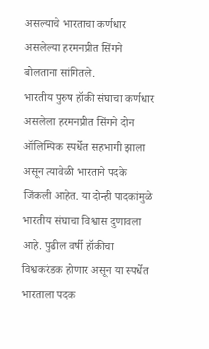असल्याचे भारताचा कर्णधार असलेल्या हरमनप्रीत सिंगने बोलताना सांगितले.
भारतीय पुरुष हॉकी संघाचा कर्णधार असलेला हरमनप्रीत सिंगने दोन ऑलिम्पिक स्पर्धेत सहभागी झाला असून त्यावेळी भारताने पदके जिंकली आहेत. या दोन्ही पादकांमुळे भारतीय संघाचा विश्वास दुणावला आहे. पुढील वर्षी हॉकीचा विश्वकरंडक होणार असून या स्पर्धेत भारताला पदक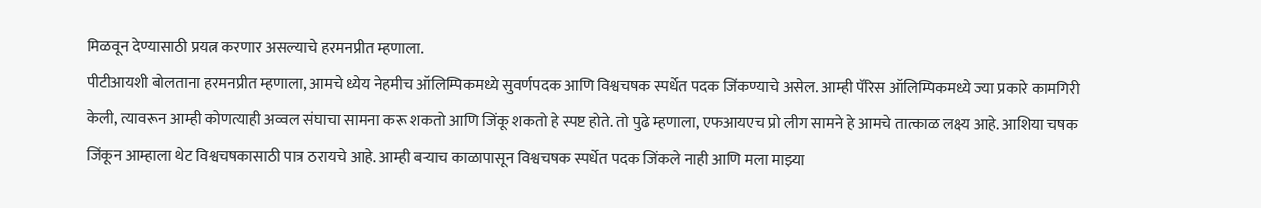मिळवून देण्यासाठी प्रयत्न करणार असल्याचे हरमनप्रीत म्हणाला.
पीटीआयशी बोलताना हरमनप्रीत म्हणाला, आमचे ध्येय नेहमीच ऑलिम्पिकमध्ये सुवर्णपदक आणि विश्वचषक स्पर्धेत पदक जिंकण्याचे असेल. आम्ही पॅरिस ऑलिम्पिकमध्ये ज्या प्रकारे कामगिरी केली, त्यावरून आम्ही कोणत्याही अव्वल संघाचा सामना करू शकतो आणि जिंकू शकतो हे स्पष्ट होते. तो पुढे म्हणाला, एफआयएच प्रो लीग सामने हे आमचे तात्काळ लक्ष्य आहे. आशिया चषक जिंकून आम्हाला थेट विश्वचषकासाठी पात्र ठरायचे आहे. आम्ही बऱ्याच काळापासून विश्वचषक स्पर्धेत पदक जिंकले नाही आणि मला माझ्या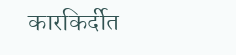कारकिर्दीत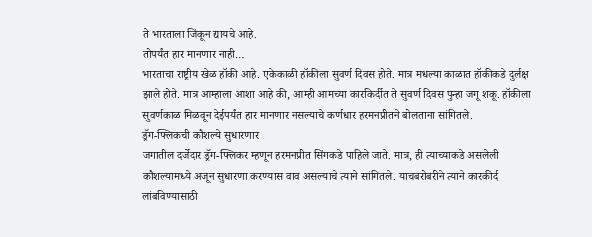ते भारताला जिंकून द्यायचे आहे.
तोपर्यंत हार मानणार नाही…
भारताचा राष्ट्रीय खेळ हॉकी आहे. एकेकाळी हॉकीला सुवर्ण दिवस होते. मात्र मधल्या काळात हॉकीकडे दुर्लक्ष झाले होते. मात्र आम्हाला आशा आहे की, आम्ही आमच्या कारकिर्दीत ते सुवर्ण दिवस पुन्हा जगू शकू. हॉकीला सुवर्णकाळ मिळवून देईपर्यंत हार मानणार नसल्याचे कर्णधार हरमनप्रीतने बोलताना सांगितले.
ड्रॅग-फ्लिकची कौशल्ये सुधारणार
जगातील दर्जेदार ड्रॅग-फ्लिकर म्हणून हरमनप्रीत सिंगकडे पाहिले जाते. मात्र, ही त्याच्याकडे असलेली कौशल्यामध्ये अजून सुधारणा करण्यास वाव असल्याचे त्याने सांगितले. याचबरोबरीने त्याने कारकीर्द लांबविण्यासाठी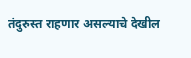तंदुरुस्त राहणार असल्याचे देखील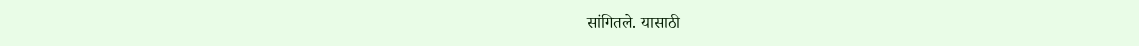सांगितले. यासाठी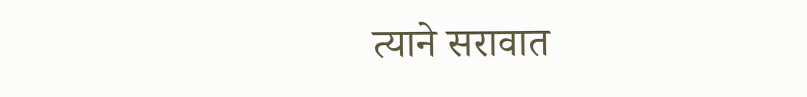त्याने सरावात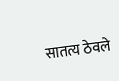सातत्य ठेवले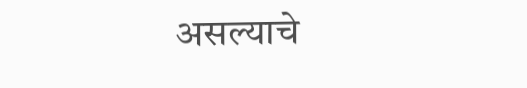असल्याचे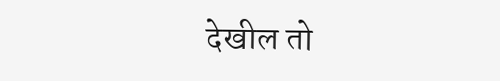देखील तो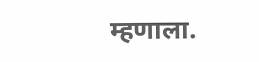म्हणाला.